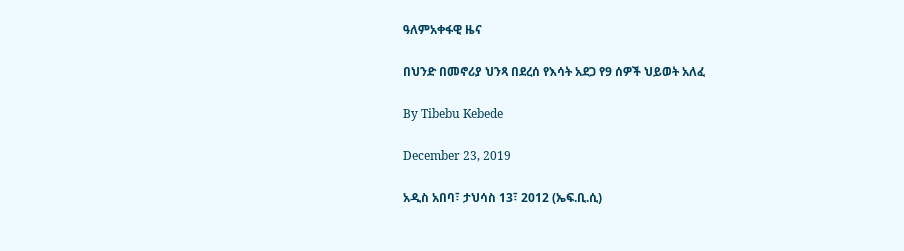ዓለምአቀፋዊ ዜና

በህንድ በመኖሪያ ህንጻ በደረሰ የእሳት አደጋ የ9 ሰዎች ህይወት አለፈ

By Tibebu Kebede

December 23, 2019

አዲስ አበባ፣ ታህሳስ 13፣ 2012 (ኤፍ.ቢ.ሲ)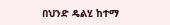በህንድ ዴልሂ ከተማ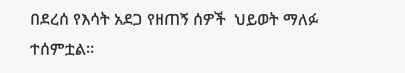በደረሰ የእሳት አደጋ የዘጠኝ ሰዎች  ህይወት ማለፉ ተሰምቷል።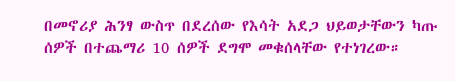በመኖሪያ ሕንፃ ውስጥ በደረሰው የእሳት አደጋ ህይወታቸውን ካጡ ሰዎች በተጨማሪ 10 ሰዎች ደግሞ መቁሰላቸው የተነገረው።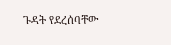ጉዳት የደረሰባቸው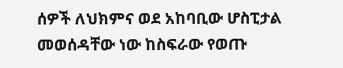ሰዎች ለህክምና ወደ አከባቢው ሆስፒታል መወሰዳቸው ነው ከስፍራው የወጡ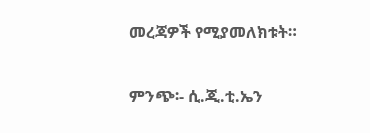መረጃዎች የሚያመለክቱት።

ምንጭ፡- ሲ.ጂ.ቲ.ኤን